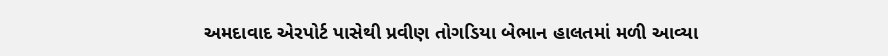અમદાવાદ એરપોર્ટ પાસેથી પ્રવીણ તોગડિયા બેભાન હાલતમાં મળી આવ્યા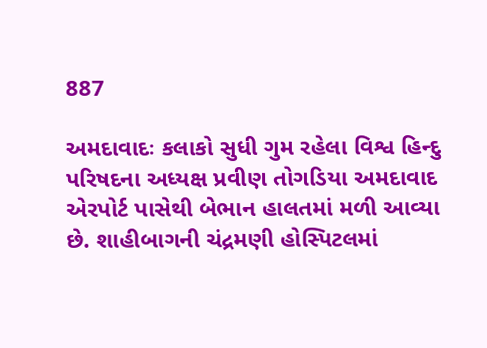887

અમદાવાદઃ કલાકો સુધી ગુમ રહેલા વિશ્વ હિન્દુ પરિષદના અધ્યક્ષ પ્રવીણ તોગડિયા અમદાવાદ એરપોર્ટ પાસેથી બેભાન હાલતમાં મળી આવ્યા છે. શાહીબાગની ચંદ્રમણી હોસ્પિટલમાં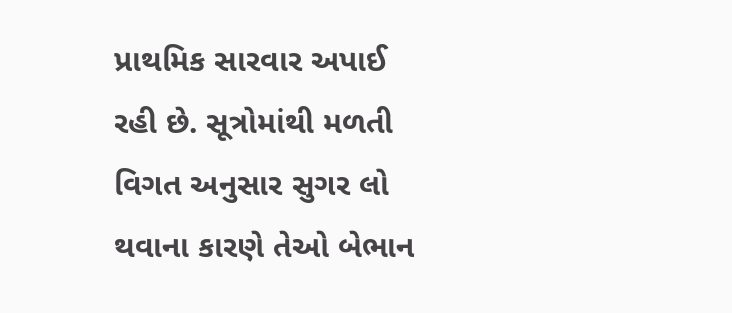પ્રાથમિક સારવાર અપાઈ રહી છે. સૂત્રોમાંથી મળતી વિગત અનુસાર સુગર લો થવાના કારણે તેઓ બેભાન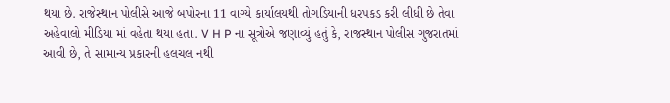થયા છે. રાજેસ્થાન પોલીસે આજે બપોરના 11 વાગ્યે કાર્યાલયથી તોગડિયાની ધરપકડ કરી લીધી છે તેવા અહેવાલો મીડિયા માં વહેતા થયા હતા. V H P ના સૂત્રોએ જણાવ્યું હતું કે, રાજસ્થાન પોલીસ ગુજરાતમાં આવી છે, તે સામાન્ય પ્રકારની હલચલ નથી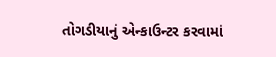તોગડીયાનું એન્કાઉન્ટર કરવામાં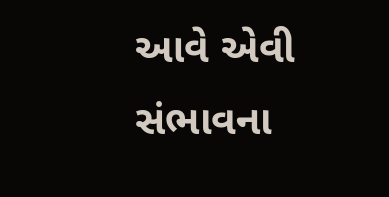આવે એવી સંભાવના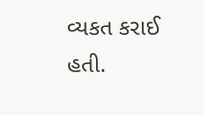વ્યકત કરાઈ હતી.